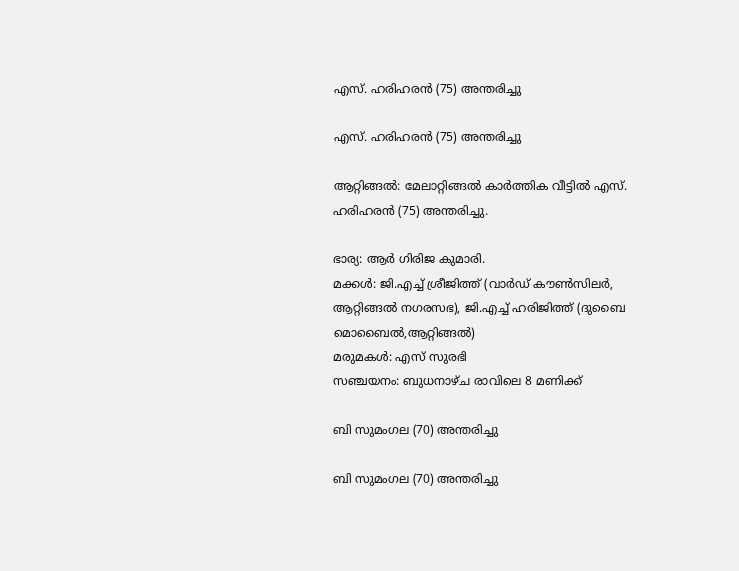എസ്. ഹരിഹരൻ (75) അന്തരിച്ചു

എസ്. ഹരിഹരൻ (75) അന്തരിച്ചു

ആറ്റിങ്ങൽ: മേലാറ്റിങ്ങൽ കാർത്തിക വീട്ടിൽ എസ്. ഹരിഹരൻ (75) അന്തരിച്ചു.

ഭാര്യ: ആർ ഗിരിജ കുമാരി.
മക്കൾ: ജി.എച്ച് ശ്രീജിത്ത് (വാർഡ് കൗൺസിലർ, ആറ്റിങ്ങൽ നഗരസഭ), ജി.എച്ച് ഹരിജിത്ത് (ദുബൈ മൊബൈൽ,ആറ്റിങ്ങൽ)
മരുമകൾ: എസ് സുരഭി
സഞ്ചയനം: ബുധനാഴ്ച രാവിലെ 8 മണിക്ക്

ബി സുമംഗല (70) അന്തരിച്ചു

ബി സുമംഗല (70) അന്തരിച്ചു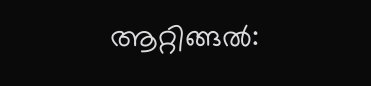ആറ്റിങ്ങൽ: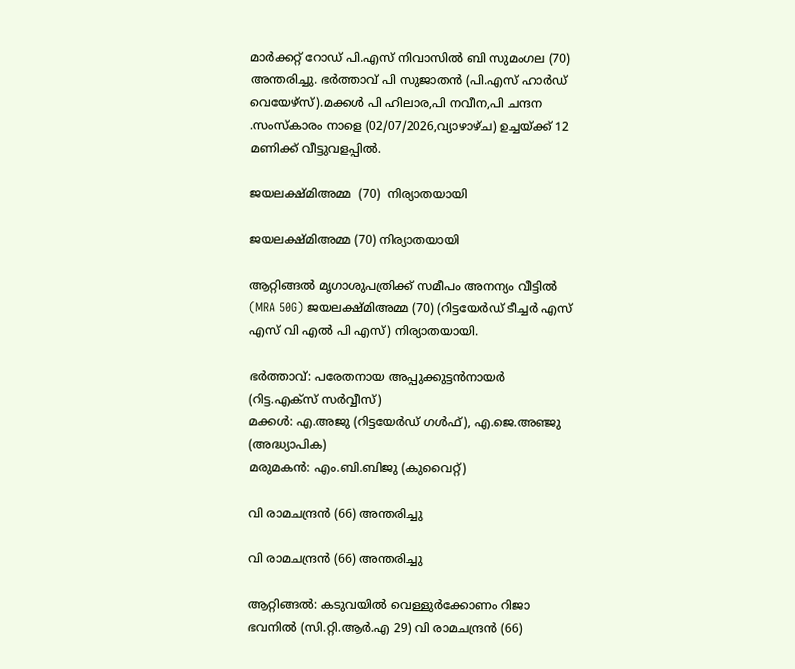മാർക്കറ്റ് റോഡ് പി.എസ് നിവാസിൽ ബി സുമംഗല (70) അന്തരിച്ചു. ഭർത്താവ് പി സുജാതൻ (പി.എസ് ഹാർഡ് വെയേഴ്സ്).മക്കൾ പി ഹിലാര,പി നവീന,പി ചന്ദന .സംസ്കാരം നാളെ (02/07/2026,വ്യാഴാഴ്ച) ഉച്ചയ്ക്ക് 12 മണിക്ക് വീട്ടുവളപ്പിൽ.

ജയലക്ഷ്മിഅമ്മ  (70)  നിര്യാതയായി

ജയലക്ഷ്മിഅമ്മ (70) നിര്യാതയായി

ആറ്റിങ്ങൽ മൃഗാശുപത്രിക്ക് സമീപം അനന്യം വീട്ടിൽ (MRA 50G) ജയലക്ഷ്മിഅമ്മ (70) (റിട്ടയേർഡ് ടീച്ചർ എസ് എസ് വി എൽ പി എസ്) നിര്യാതയായി.

ഭർത്താവ്: പരേതനായ അപ്പുക്കുട്ടൻനായർ (റിട്ട.എക്‌സ് ‌സർവ്വീസ്)
മക്കൾ: എ.അജു (റിട്ടയേർഡ് ഗൾഫ്), എ.ജെ.അഞ്ജു (അദ്ധ്യാപിക)
മരുമകൻ: എം.ബി.ബിജു (കുവൈറ്റ്)

വി രാമചന്ദ്രൻ (66) അന്തരിച്ചു

വി രാമചന്ദ്രൻ (66) അന്തരിച്ചു

ആറ്റിങ്ങൽ: കടുവയിൽ വെള്ളുർക്കോണം റിജാ ഭവനിൽ (സി.റ്റി.ആർ.എ 29) വി രാമചന്ദ്രൻ (66)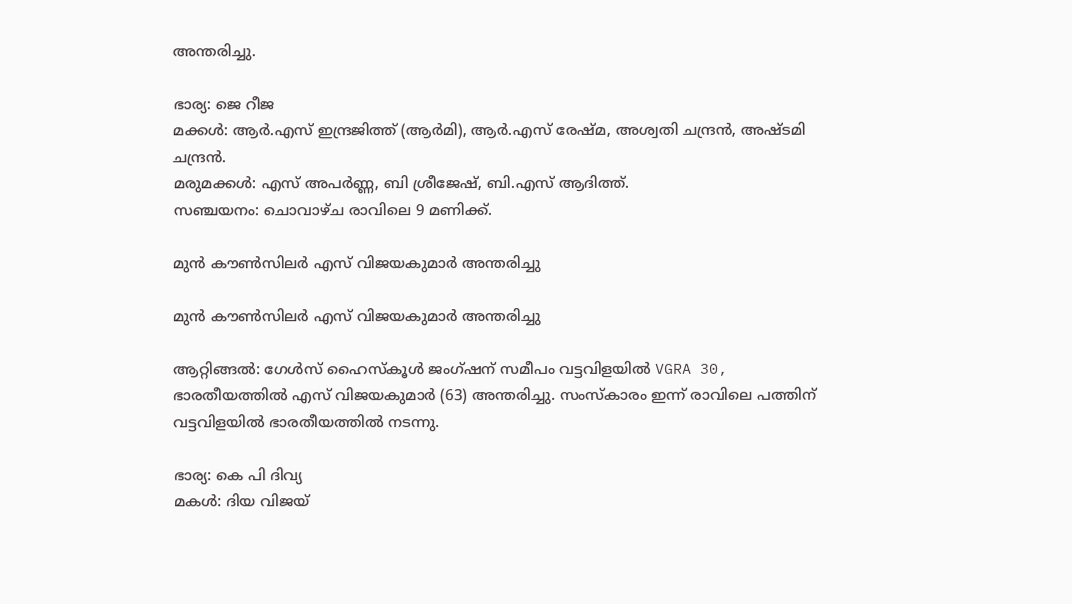അന്തരിച്ചു.

ഭാര്യ: ജെ റീജ
മക്കൾ: ആർ.എസ് ഇന്ദ്രജിത്ത് (ആർമി), ആർ.എസ് രേഷ്മ, അശ്വതി ചന്ദ്രൻ, അഷ്ടമി ചന്ദ്രൻ.
മരുമക്കൾ: എസ് അപർണ്ണ, ബി ശ്രീജേഷ്, ബി.എസ് ആദിത്ത്.
സഞ്ചയനം: ചൊവാഴ്ച രാവിലെ 9 മണിക്ക്.

മുൻ കൗൺസിലർ എസ് വിജയകുമാർ അന്തരിച്ചു

മുൻ കൗൺസിലർ എസ് വിജയകുമാർ അന്തരിച്ചു

ആറ്റിങ്ങൽ: ഗേൾസ് ഹൈസ്കൂൾ ജംഗ്ഷന് സമീപം വട്ടവിളയിൽ VGRA 30, ഭാരതീയത്തിൽ എസ് വിജയകുമാർ (63) അന്തരിച്ചു. സംസ്കാരം ഇന്ന് രാവിലെ പത്തിന് വട്ടവിളയിൽ ഭാരതീയത്തിൽ നടന്നു.

ഭാര്യ: കെ പി ദിവ്യ
മകൾ: ദിയ വിജയ്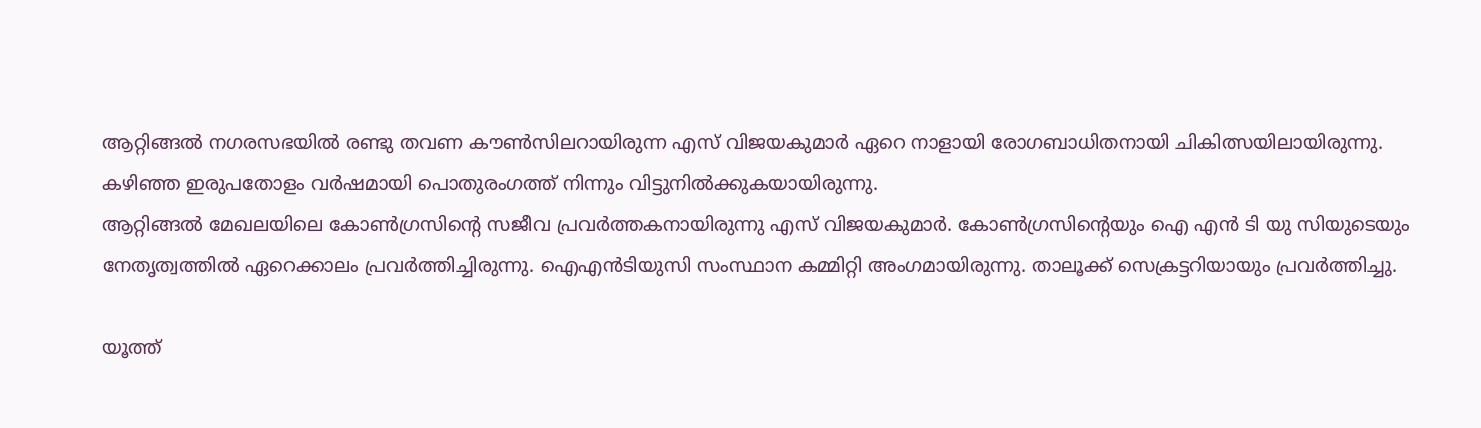ആറ്റിങ്ങൽ നഗരസഭയിൽ രണ്ടു തവണ കൗൺസിലറായിരുന്ന എസ് വിജയകുമാർ ഏറെ നാളായി രോഗബാധിതനായി ചികിത്സയിലായിരുന്നു. കഴിഞ്ഞ ഇരുപതോളം വർഷമായി പൊതുരംഗത്ത് നിന്നും വിട്ടുനിൽക്കുകയായിരുന്നു.
ആറ്റിങ്ങൽ മേഖലയിലെ കോൺഗ്രസിന്റെ സജീവ പ്രവർത്തകനായിരുന്നു എസ് വിജയകുമാർ. കോൺഗ്രസിന്റെയും ഐ എൻ ടി യു സിയുടെയും നേതൃത്വത്തിൽ ഏറെക്കാലം പ്രവർത്തിച്ചിരുന്നു. ഐഎൻടിയുസി സംസ്ഥാന കമ്മിറ്റി അംഗമായിരുന്നു. താലൂക്ക് സെക്രട്ടറിയായും പ്രവർത്തിച്ചു.

യൂത്ത്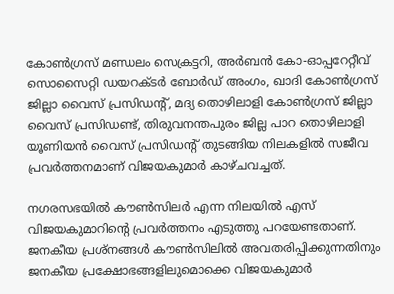കോൺഗ്രസ് മണ്ഡലം സെക്രട്ടറി, അർബൻ കോ-ഓപ്പറേറ്റീവ് സൊസൈറ്റി ഡയറക്ടർ ബോർഡ് അംഗം, ഖാദി കോൺഗ്രസ് ജില്ലാ വൈസ് പ്രസിഡന്റ്, മദ്യ തൊഴിലാളി കോൺഗ്രസ് ജില്ലാ വൈസ് പ്രസിഡണ്ട്, തിരുവനന്തപുരം ജില്ല പാറ തൊഴിലാളി യൂണിയൻ വൈസ് പ്രസിഡന്റ് തുടങ്ങിയ നിലകളിൽ സജീവ പ്രവർത്തനമാണ് വിജയകുമാർ കാഴ്ചവച്ചത്.

നഗരസഭയിൽ കൗൺസിലർ എന്ന നിലയിൽ എസ് വിജയകുമാറിന്റെ പ്രവർത്തനം എടുത്തു പറയേണ്ടതാണ്.
ജനകീയ പ്രശ്നങ്ങൾ കൗൺസിലിൽ അവതരിപ്പിക്കുന്നതിനും ജനകീയ പ്രക്ഷോഭങ്ങളിലുമൊക്കെ വിജയകുമാർ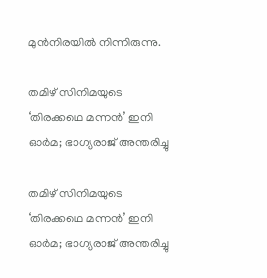മുൻനിരയിൽ നിന്നിരുന്നു.

തമിഴ് സിനിമയുടെ ‘തിരക്കഥെ മന്നന്‍’ ഇനി ഓർമ; ഭാഗ്യരാജ് അന്തരിച്ചു

തമിഴ് സിനിമയുടെ ‘തിരക്കഥെ മന്നന്‍’ ഇനി ഓർമ; ഭാഗ്യരാജ് അന്തരിച്ചു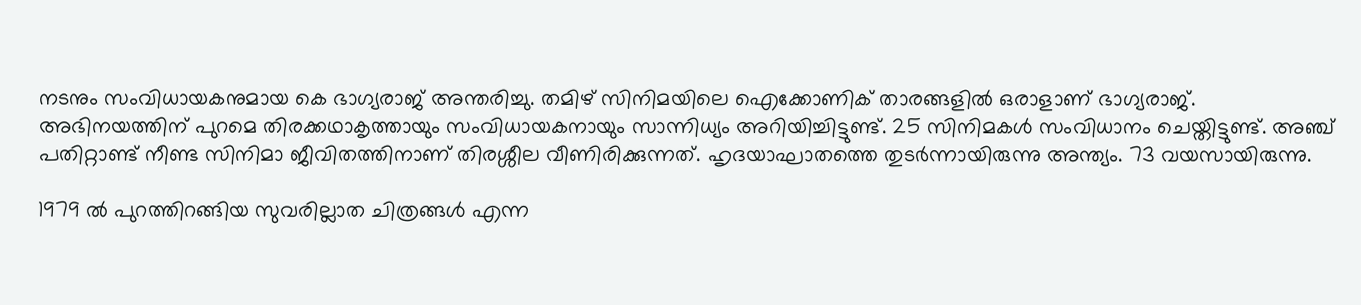നടനും സംവിധായകനുമായ കെ ഭാഗ്യരാജ് അന്തരിച്ചു. തമിഴ് സിനിമയിലെ ഐക്കോണിക് താരങ്ങളില്‍ ഒരാളാണ് ഭാഗ്യരാജ്. അഭിനയത്തിന് പുറമെ തിരക്കഥാകൃത്തായും സംവിധായകനായും സാന്നിധ്യം അറിയിച്ചിട്ടുണ്ട്. 25 സിനിമകള്‍ സംവിധാനം ചെയ്തിട്ടുണ്ട്. അഞ്ച് പതിറ്റാണ്ട് നീണ്ട സിനിമാ ജീവിതത്തിനാണ് തിരശ്ശീല വീണിരിക്കുന്നത്. ഹൃദയാഘാതത്തെ തുടര്‍ന്നായിരുന്നു അന്ത്യം. 73 വയസായിരുന്നു.

1979 ല്‍ പുറത്തിറങ്ങിയ സുവരില്ലാത ചിത്രങ്ങള്‍ എന്ന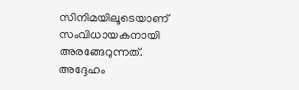സിനിമയിലൂടെയാണ് സംവിധായകനായി അരങ്ങേറുന്നത്. അദ്ദേഹം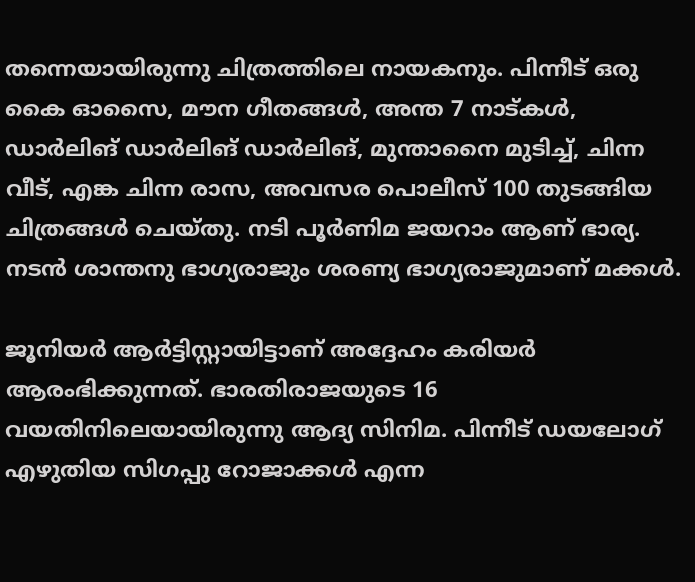തന്നെയായിരുന്നു ചിത്രത്തിലെ നായകനും. പിന്നീട് ഒരു കൈ ഓസൈ, മൗന ഗീതങ്ങള്‍, അന്ത 7 നാട്കള്‍, ഡാര്‍ലിങ് ഡാര്‍ലിങ് ഡാര്‍ലിങ്, മുന്താനൈ മുടിച്ച്, ചിന്ന വീട്, എങ്ക ചിന്ന രാസ, അവസര പൊലീസ് 100 തുടങ്ങിയ ചിത്രങ്ങള്‍ ചെയ്തു. നടി പൂര്‍ണിമ ജയറാം ആണ് ഭാര്യ. നടന്‍ ശാന്തനു ഭാഗ്യരാജും ശരണ്യ ഭാഗ്യരാജുമാണ് മക്കള്‍.

ജൂനിയര്‍ ആര്‍ട്ടിസ്റ്റായിട്ടാണ് അദ്ദേഹം കരിയര്‍ ആരംഭിക്കുന്നത്. ഭാരതിരാജയുടെ 16 വയതിനിലെയായിരുന്നു ആദ്യ സിനിമ. പിന്നീട് ഡയലോഗ് എഴുതിയ സിഗപ്പു റോജാക്കള്‍ എന്ന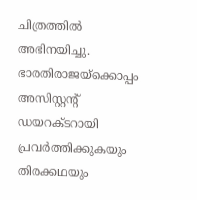ചിത്രത്തില്‍ അഭിനയിച്ചു. ഭാരതിരാജയ്‌ക്കൊപ്പം അസിസ്റ്റന്റ് ഡയറക്ടറായി പ്രവര്‍ത്തിക്കുകയും തിരക്കഥയും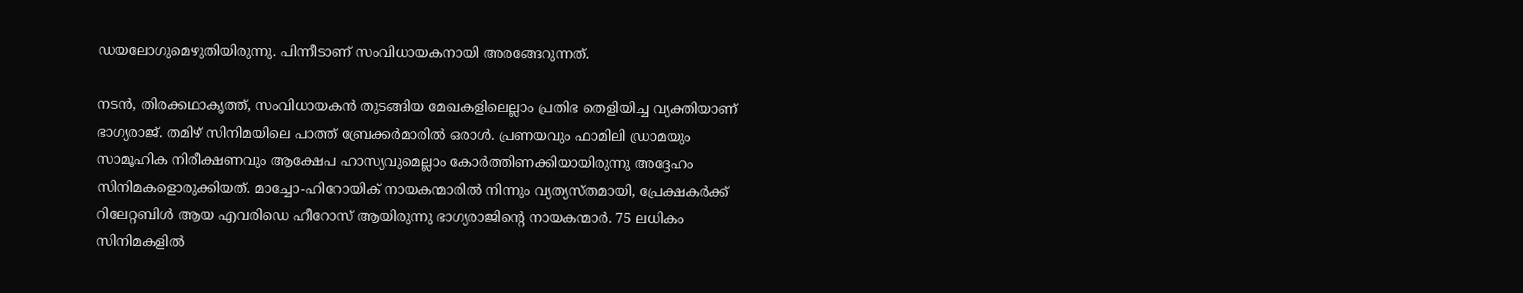ഡയലോഗുമെഴുതിയിരുന്നു. പിന്നീടാണ് സംവിധായകനായി അരങ്ങേറുന്നത്.

നടന്‍, തിരക്കഥാകൃത്ത്, സംവിധായകന്‍ തുടങ്ങിയ മേഖകളിലെല്ലാം പ്രതിഭ തെളിയിച്ച വ്യക്തിയാണ് ഭാഗ്യരാജ്. തമിഴ് സിനിമയിലെ പാത്ത് ബ്രേക്കര്‍മാരില്‍ ഒരാള്‍. പ്രണയവും ഫാമിലി ഡ്രാമയും സാമൂഹിക നിരീക്ഷണവും ആക്ഷേപ ഹാസ്യവുമെല്ലാം കോര്‍ത്തിണക്കിയായിരുന്നു അദ്ദേഹം സിനിമകളൊരുക്കിയത്. മാച്ചോ-ഹിറോയിക് നായകന്മാരില്‍ നിന്നും വ്യത്യസ്തമായി, പ്രേക്ഷകര്‍ക്ക് റിലേറ്റബിള്‍ ആയ എവരിഡെ ഹീറോസ് ആയിരുന്നു ഭാഗ്യരാജിന്റെ നായകന്മാര്‍. 75 ലധികം സിനിമകളില്‍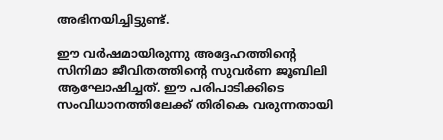അഭിനയിച്ചിട്ടുണ്ട്.

ഈ വര്‍ഷമായിരുന്നു അദ്ദേഹത്തിന്റെ സിനിമാ ജീവിതത്തിന്റെ സുവര്‍ണ ജൂബിലി ആഘോഷിച്ചത്. ഈ പരിപാടിക്കിടെ സംവിധാനത്തിലേക്ക് തിരികെ വരുന്നതായി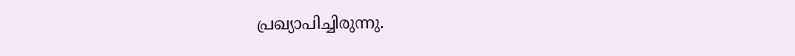പ്രഖ്യാപിച്ചിരുന്നു.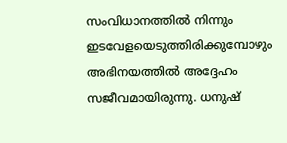സംവിധാനത്തില്‍ നിന്നും ഇടവേളയെടുത്തിരിക്കുമ്പോഴും അഭിനയത്തില്‍ അദ്ദേഹം സജീവമായിരുന്നു. ധനുഷ്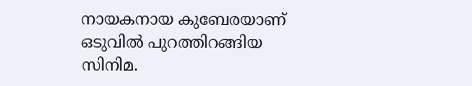നായകനായ കുബേരയാണ് ഒടുവില്‍ പുറത്തിറങ്ങിയ സിനിമ.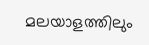മലയാളത്തിലും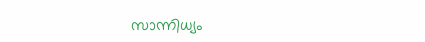സാന്നിധ്യം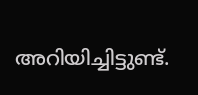അറിയിച്ചിട്ടുണ്ട്.